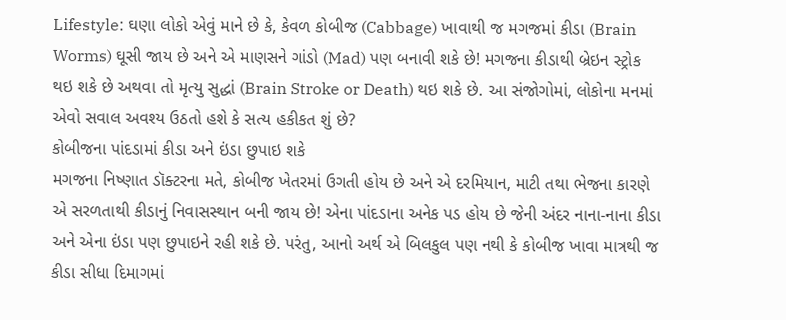Lifestyle: ઘણા લોકો એવું માને છે કે, કેવળ કોબીજ (Cabbage) ખાવાથી જ મગજમાં કીડા (Brain Worms) ઘૂસી જાય છે અને એ માણસને ગાંડો (Mad) પણ બનાવી શકે છે! મગજના કીડાથી બ્રેઇન સ્ટ્રોક થઇ શકે છે અથવા તો મૃત્યુ સુદ્ધાં (Brain Stroke or Death) થઇ શકે છે. આ સંજોગોમાં, લોકોના મનમાં એવો સવાલ અવશ્ય ઉઠતો હશે કે સત્ય હકીકત શું છે?
કોબીજના પાંદડામાં કીડા અને ઇંડા છુપાઇ શકે
મગજના નિષ્ણાત ડૉક્ટરના મતે, કોબીજ ખેતરમાં ઉગતી હોય છે અને એ દરમિયાન, માટી તથા ભેજના કારણે એ સરળતાથી કીડાનું નિવાસસ્થાન બની જાય છે! એના પાંદડાના અનેક પડ હોય છે જેની અંદર નાના-નાના કીડા અને એના ઇંડા પણ છુપાઇને રહી શકે છે. પરંતુ, આનો અર્થ એ બિલકુલ પણ નથી કે કોબીજ ખાવા માત્રથી જ કીડા સીધા દિમાગમાં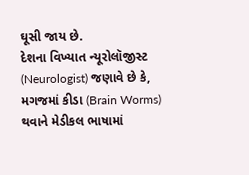ઘૂસી જાય છે.
દેશના વિખ્યાત ન્યૂરોલૉજીસ્ટ (Neurologist) જણાવે છે કે, મગજમાં કીડા (Brain Worms) થવાને મેડીકલ ભાષામાં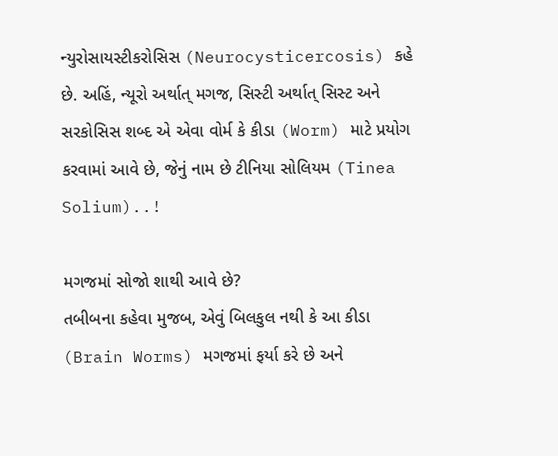ન્યુરોસાયસ્ટીકરોસિસ (Neurocysticercosis) કહે છે. અહિં, ન્યૂરો અર્થાત્ મગજ, સિસ્ટી અર્થાત્ સિસ્ટ અને સરકોસિસ શબ્દ એ એવા વોર્મ કે કીડા (Worm) માટે પ્રયોગ કરવામાં આવે છે, જેનું નામ છે ટીનિયા સોલિયમ (Tinea Solium)..!

મગજમાં સોજો શાથી આવે છે?
તબીબના કહેવા મુજબ, એવું બિલકુલ નથી કે આ કીડા (Brain Worms) મગજમાં ફર્યા કરે છે અને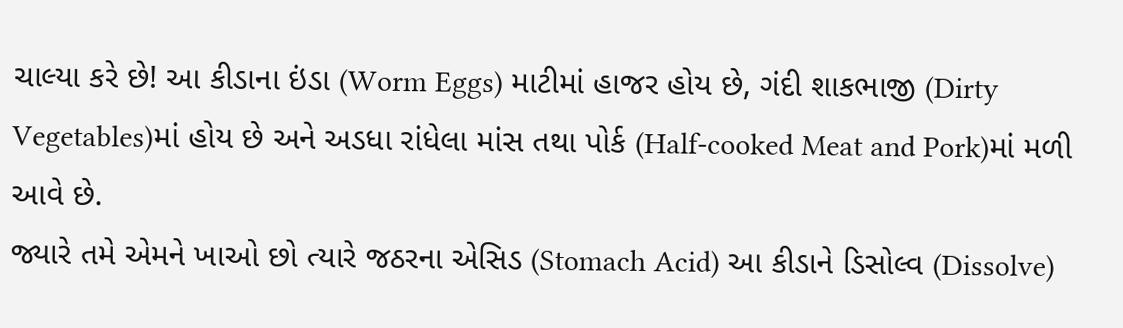ચાલ્યા કરે છે! આ કીડાના ઇંડા (Worm Eggs) માટીમાં હાજર હોય છે, ગંદી શાકભાજી (Dirty Vegetables)માં હોય છે અને અડધા રાંધેલા માંસ તથા પોર્ક (Half-cooked Meat and Pork)માં મળી આવે છે.
જ્યારે તમે એમને ખાઓ છો ત્યારે જઠરના એસિડ (Stomach Acid) આ કીડાને ડિસોલ્વ (Dissolve)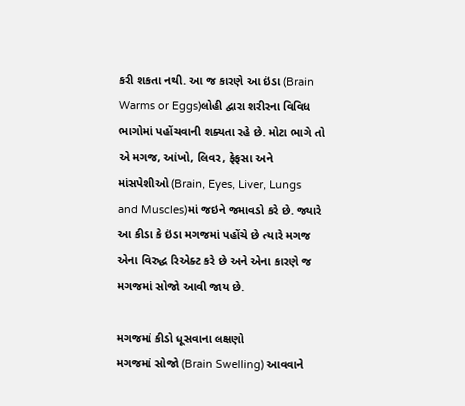કરી શકતા નથી. આ જ કારણે આ ઇંડા (Brain Warms or Eggs)લોહી દ્વારા શરીરના વિવિધ ભાગોમાં પહોંચવાની શક્યતા રહે છે. મોટા ભાગે તો એ મગજ, આંખો, લિવર, ફેફસા અને માંસપેશીઓ (Brain, Eyes, Liver, Lungs and Muscles)માં જઇને જમાવડો કરે છે. જ્યારે આ કીડા કે ઇંડા મગજમાં પહોંચે છે ત્યારે મગજ એના વિરુદ્ધ રિએક્ટ કરે છે અને એના કારણે જ મગજમાં સોજો આવી જાય છે.

મગજમાં કીડો ધૂસવાના લક્ષણો
મગજમાં સોજો (Brain Swelling) આવવાને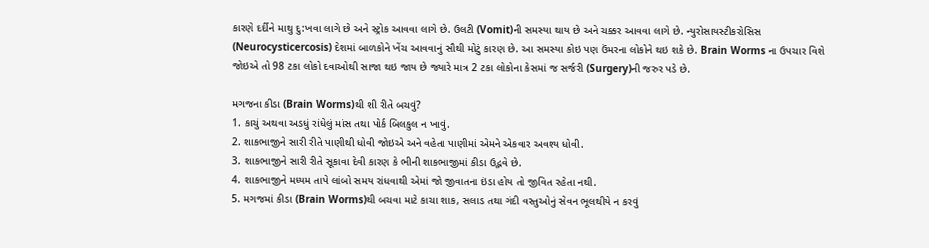કારણે દર્દીને માથુ દુ:ખવા લાગે છે અને સ્ટ્રોક આવવા લાગે છે. ઉલટી (Vomit)ની સમસ્યા થાય છે અને ચક્કર આવવા લાગે છે. ન્યુરોસાયસ્ટીકરોસિસ (Neurocysticercosis) દેશમાં બાળકોને ખેંચ આવવાનું સૌથી મોટું કારણ છે. આ સમસ્યા કોઇ પણ ઉંમરના લોકોને થઇ શકે છે. Brain Worms ના ઉપચાર વિશે જોઇએ તો 98 ટકા લોકો દવાઓથી સાજા થઇ જાય છે જ્યારે માત્ર 2 ટકા લોકોના કેસમાં જ સર્જરી (Surgery)ની જરુર પડે છે.

મગજના કીડા (Brain Worms)થી શી રીતે બચવું?
1. કાચું અથવા અડધું રાંધેલું માંસ તથા પોર્ક બિલકુલ ન ખાવું.
2. શાકભાજીને સારી રીતે પાણીથી ધોવી જોઇએ અને વહેતા પાણીમાં એમને એકવાર અવશ્ય ધોવી.
3. શાકભાજીને સારી રીતે સૂકાવા દેવી કારણ કે ભીની શાકભાજીમાં કીડા ઉદ્ભવે છે.
4. શાકભાજીને મધ્યમ તાપે લાંબો સમય રાંધવાથી એમાં જો જીવાતના ઇંડા હોય તો જીવિત રહેતા નથી.
5. મગજમાં કીડા (Brain Worms)થી બચવા માટે કાચા શાક, સલાડ તથા ગંદી વસ્તુઓનું સેવન ભૂલથીયે ન કરવું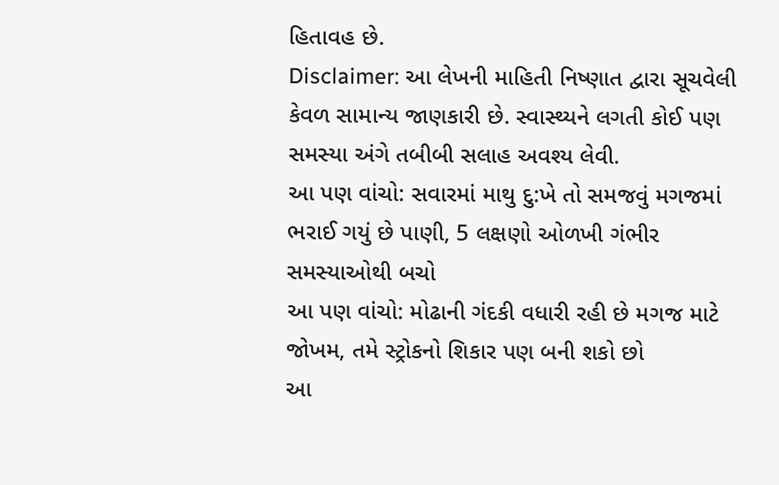હિતાવહ છે.
Disclaimer: આ લેખની માહિતી નિષ્ણાત દ્વારા સૂચવેલી કેવળ સામાન્ય જાણકારી છે. સ્વાસ્થ્યને લગતી કોઈ પણ સમસ્યા અંગે તબીબી સલાહ અવશ્ય લેવી.
આ પણ વાંચો: સવારમાં માથુ દુ:ખે તો સમજવું મગજમાં ભરાઈ ગયું છે પાણી, 5 લક્ષણો ઓળખી ગંભીર સમસ્યાઓથી બચો
આ પણ વાંચો: મોઢાની ગંદકી વધારી રહી છે મગજ માટે જોખમ, તમે સ્ટ્રોકનો શિકાર પણ બની શકો છો
આ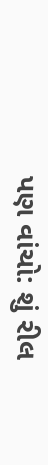પણ વાંચો: શું રીલ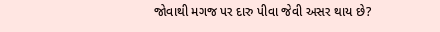જોવાથી મગજ પર દારુ પીવા જેવી અસર થાય છે?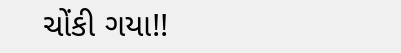ચોંકી ગયા!!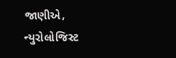જાણીએ, ન્યુરોલોજિસ્ટ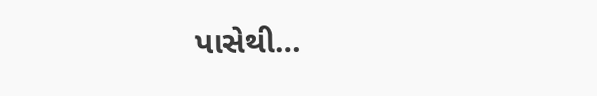પાસેથી…